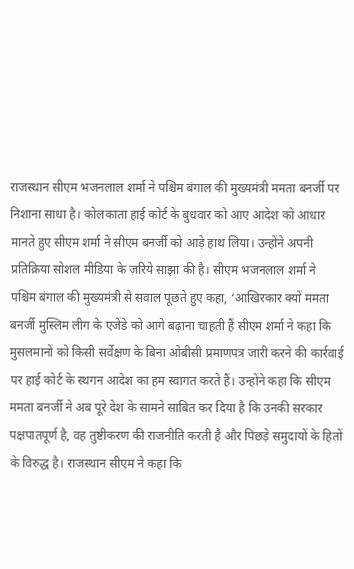राजस्थान सीएम भजनलाल शर्मा ने पश्चिम बंगाल की मुख्यमंत्री ममता बनर्जी पर निशाना साधा है। कोलकाता हाई कोर्ट के बुधवार को आए आदेश को आधार मानते हुए सीएम शर्मा ने सीएम बनर्जी को आड़े हाथ लिया। उन्होंने अपनी प्रतिक्रिया सोशल मीडिया के ज़रिये साझा की है। सीएम भजनलाल शर्मा ने पश्चिम बंगाल की मुख्यमंत्री से सवाल पूछते हुए कहा, ‘आखिरकार क्यों ममता बनर्जी मुस्लिम लीग के एजेंडे को आगे बढ़ाना चाहती हैं सीएम शर्मा ने कहा कि मुसलमानों को किसी सर्वेक्षण के बिना ओबीसी प्रमाणपत्र जारी करने की कार्रवाई पर हाई कोर्ट के स्थगन आदेश का हम स्वागत करते हैं। उन्होंने कहा कि सीएम ममता बनर्जी ने अब पूरे देश के सामने साबित कर दिया है कि उनकी सरकार पक्षपातपूर्ण है, वह तुष्टीकरण की राजनीति करती है और पिछड़े समुदायों के हितों के विरुद्ध है। राजस्थान सीएम ने कहा कि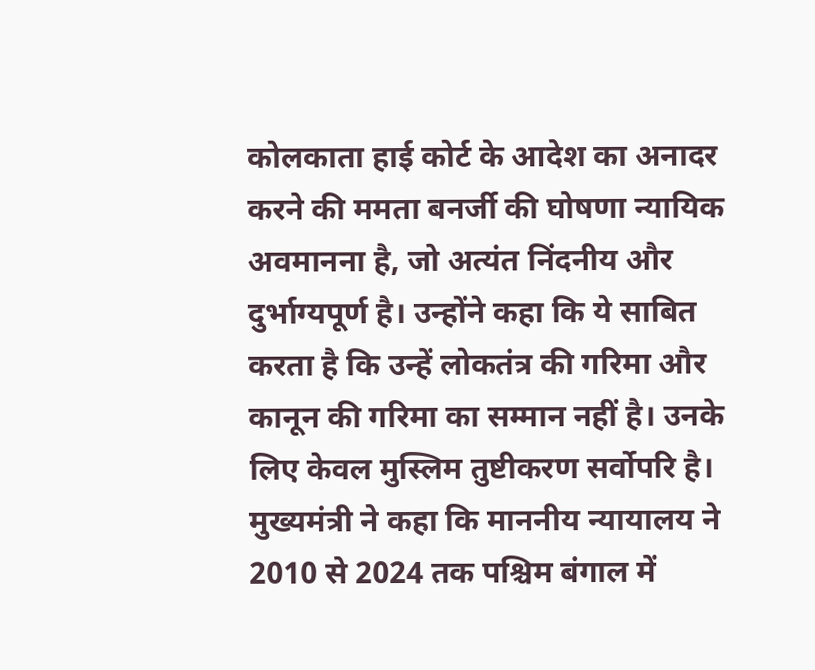कोलकाता हाई कोर्ट के आदेश का अनादर करने की ममता बनर्जी की घोषणा न्यायिक अवमानना है, जो अत्यंत निंदनीय और दुर्भाग्यपूर्ण है। उन्होंने कहा कि ये साबित करता है कि उन्हें लोकतंत्र की गरिमा और कानून की गरिमा का सम्मान नहीं है। उनके लिए केवल मुस्लिम तुष्टीकरण सर्वोपरि है। मुख्यमंत्री ने कहा कि माननीय न्यायालय ने 2010 से 2024 तक पश्चिम बंगाल में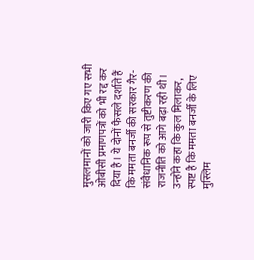मुसलमानों को जारी किए गए सभी ओबीसी प्रमाणपत्रों को भी रद्द कर दिया है। ये दोनों फैसले दर्शाते हैं कि ममता बनर्जी की सरकार गैर-संवैधानिक रूप से तुष्टीकरण की राजनीति को आगे बढ़ा रही थी। उन्होंने कहा कि कुल मिलाकर, स्पष्ट है कि ममता बनर्जी के लिए मुस्लिम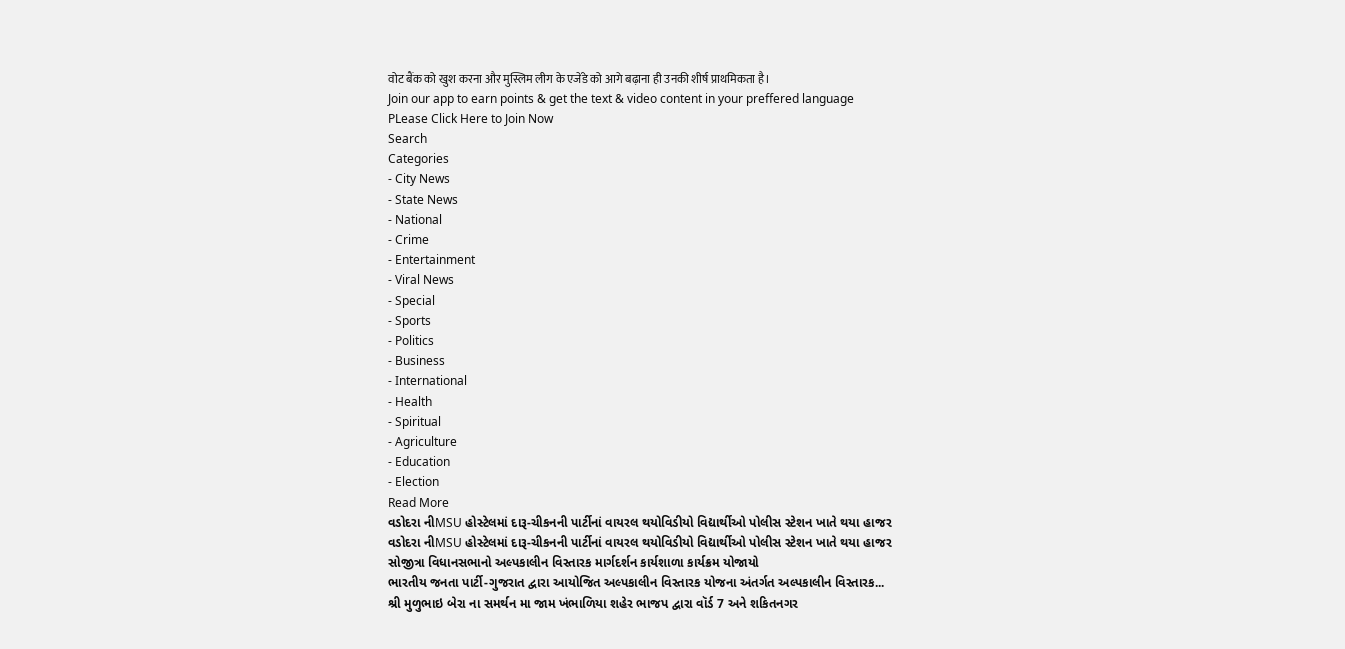वोट बैंक को खुश करना और मुस्लिम लीग के एजेंडे को आगे बढ़ाना ही उनकी शीर्ष प्राथमिकता है।
Join our app to earn points & get the text & video content in your preffered language
PLease Click Here to Join Now
Search
Categories
- City News
- State News
- National
- Crime
- Entertainment
- Viral News
- Special
- Sports
- Politics
- Business
- International
- Health
- Spiritual
- Agriculture
- Education
- Election
Read More
વડોદરા નીMSU હોસ્ટેલમાં દારૂ-ચીકનની પાર્ટીનાં વાયરલ થયોવિડીયો વિદ્યાર્થીઓ પોલીસ સ્ટેશન ખાતે થયા હાજર
વડોદરા નીMSU હોસ્ટેલમાં દારૂ-ચીકનની પાર્ટીનાં વાયરલ થયોવિડીયો વિદ્યાર્થીઓ પોલીસ સ્ટેશન ખાતે થયા હાજર
સોજીત્રા વિધાનસભાનો અલ્પકાલીન વિસ્તારક માર્ગદર્શન કાર્યશાળા કાર્યક્રમ યોજાયો
ભારતીય જનતા પાર્ટી-ગુજરાત દ્વારા આયોજિત અલ્પકાલીન વિસ્તારક યોજના અંતર્ગત અલ્પકાલીન વિસ્તારક...
શ્રી મુળુભાઇ બેરા ના સમર્થન મા જામ ખંભાળિયા શહેર ભાજપ દ્વારા વૉર્ડ 7 અને શકિતનગર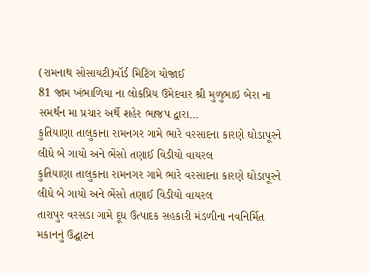(રામનાથ સોસાયટી)વૉર્ડ મિટિંગ યોજાઈ
81 જામ ખંભાળિયા ના લોકપ્રિય ઉમેદવાર શ્રી મુળુભાઇ બેરા ના સમર્થન મા પ્રચાર અર્થે શહેર ભાજપ દ્વારા...
કુતિયાણા તાલુકાના રામનગર ગામે ભારે વરસાદના કારણે ઘોડાપૂરને લીધે બે ગાયો અને ભેંસો તણાઈ વિડીયો વાયરલ
કુતિયાણા તાલુકાના રામનગર ગામે ભારે વરસાદના કારણે ઘોડાપૂરને લીધે બે ગાયો અને ભેંસો તણાઈ વિડીયો વાયરલ
તારાપુર વરસડા ગામે દૂધ ઉત્પાદક સહકારી મંડળીના નવનિર્મિત મકાનનું ઉદ્ઘાટન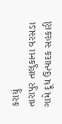કરાયું
તારાપુર તાલુકાના વરસડા ગામે દૂધ ઉત્પાદક સહકારી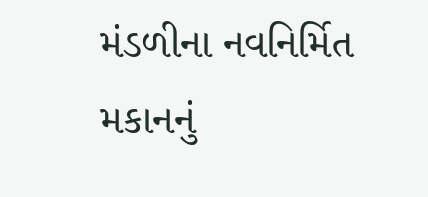મંડળીના નવનિર્મિત મકાનનું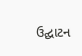ઉદ્ઘાટન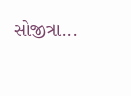સોજીત્રા...